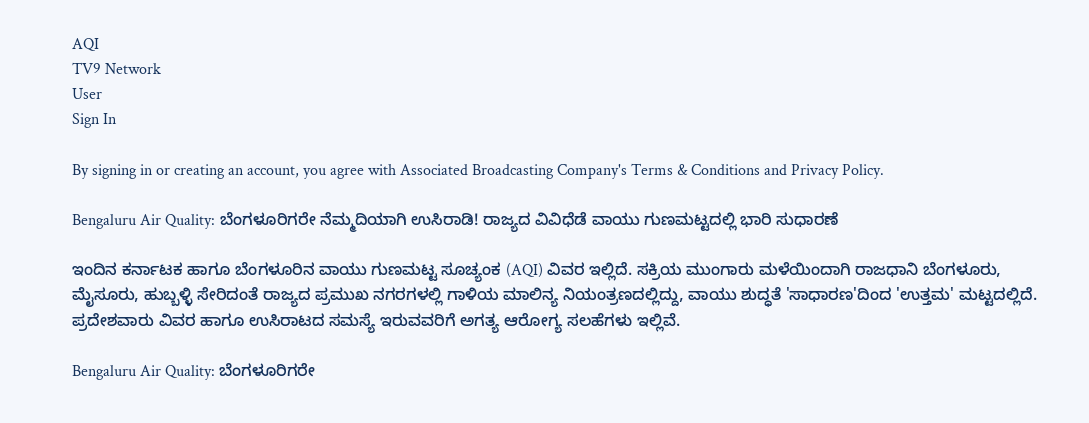AQI
TV9 Network
User
Sign In

By signing in or creating an account, you agree with Associated Broadcasting Company's Terms & Conditions and Privacy Policy.

Bengaluru Air Quality: ಬೆಂಗಳೂರಿಗರೇ ನೆಮ್ಮದಿಯಾಗಿ ಉಸಿರಾಡಿ! ರಾಜ್ಯದ ವಿವಿಧೆಡೆ ವಾಯು ಗುಣಮಟ್ಟದಲ್ಲಿ ಭಾರಿ ಸುಧಾರಣೆ

ಇಂದಿನ ಕರ್ನಾಟಕ ಹಾಗೂ ಬೆಂಗಳೂರಿನ ವಾಯು ಗುಣಮಟ್ಟ ಸೂಚ್ಯಂಕ (AQI) ವಿವರ ಇಲ್ಲಿದೆ. ಸಕ್ರಿಯ ಮುಂಗಾರು ಮಳೆಯಿಂದಾಗಿ ರಾಜಧಾನಿ ಬೆಂಗಳೂರು, ಮೈಸೂರು, ಹುಬ್ಬಳ್ಳಿ ಸೇರಿದಂತೆ ರಾಜ್ಯದ ಪ್ರಮುಖ ನಗರಗಳಲ್ಲಿ ಗಾಳಿಯ ಮಾಲಿನ್ಯ ನಿಯಂತ್ರಣದಲ್ಲಿದ್ದು, ವಾಯು ಶುದ್ಧತೆ 'ಸಾಧಾರಣ'ದಿಂದ 'ಉತ್ತಮ' ಮಟ್ಟದಲ್ಲಿದೆ. ಪ್ರದೇಶವಾರು ವಿವರ ಹಾಗೂ ಉಸಿರಾಟದ ಸಮಸ್ಯೆ ಇರುವವರಿಗೆ ಅಗತ್ಯ ಆರೋಗ್ಯ ಸಲಹೆಗಳು ಇಲ್ಲಿವೆ.

Bengaluru Air Quality: ಬೆಂಗಳೂರಿಗರೇ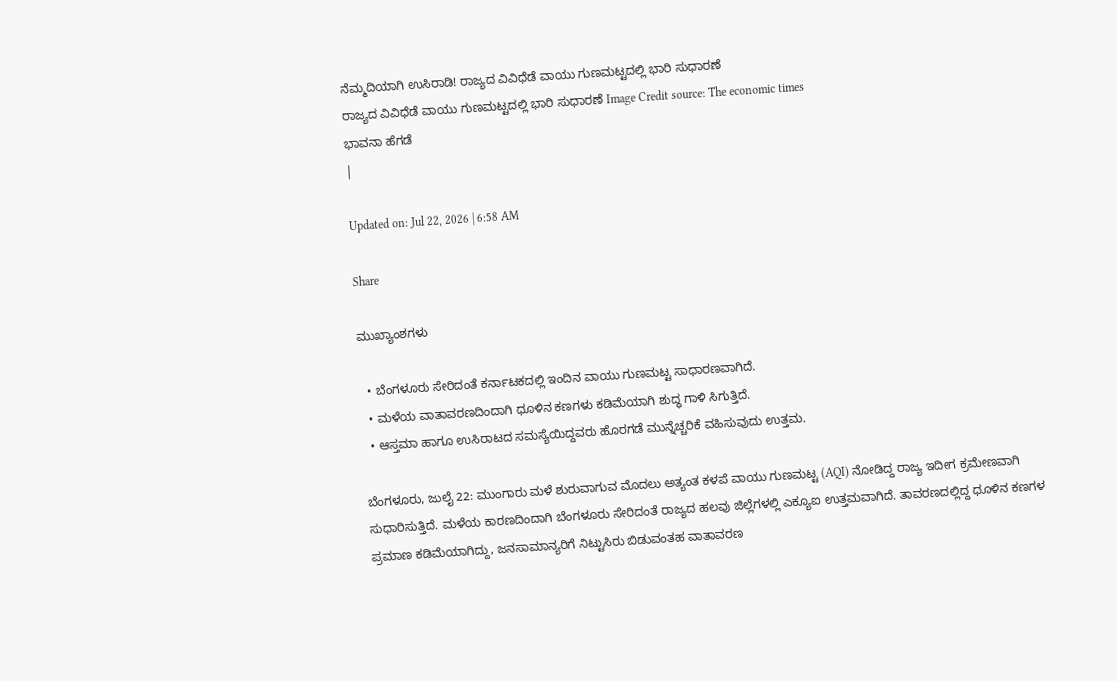ನೆಮ್ಮದಿಯಾಗಿ ಉಸಿರಾಡಿ! ರಾಜ್ಯದ ವಿವಿಧೆಡೆ ವಾಯು ಗುಣಮಟ್ಟದಲ್ಲಿ ಭಾರಿ ಸುಧಾರಣೆ
ರಾಜ್ಯದ ವಿವಿಧೆಡೆ ವಾಯು ಗುಣಮಟ್ಟದಲ್ಲಿ ಭಾರಿ ಸುಧಾರಣೆ Image Credit source: The economic times
ಭಾವನಾ ಹೆಗಡೆ
|

Updated on: Jul 22, 2026 | 6:58 AM

Share

ಮುಖ್ಯಾಂಶಗಳು

  • ಬೆಂಗಳೂರು ಸೇರಿದಂತೆ ಕರ್ನಾಟಕದಲ್ಲಿ ಇಂದಿನ ವಾಯು ಗುಣಮಟ್ಟ ಸಾಧಾರಣವಾಗಿದೆ.
  • ಮಳೆಯ ವಾತಾವರಣದಿಂದಾಗಿ ಧೂಳಿನ ಕಣಗಳು ಕಡಿಮೆಯಾಗಿ ಶುದ್ಧ ಗಾಳಿ ಸಿಗುತ್ತಿದೆ.
  • ಆಸ್ತಮಾ ಹಾಗೂ ಉಸಿರಾಟದ ಸಮಸ್ಯೆಯಿದ್ದವರು ಹೊರಗಡೆ ಮುನ್ನೆಚ್ಚರಿಕೆ ವಹಿಸುವುದು ಉತ್ತಮ.

ಬೆಂಗಳೂರು, ಜುಲೈ 22: ಮುಂಗಾರು ಮಳೆ ಶುರುವಾಗುವ ಮೊದಲು ಅತ್ಯಂತ ಕಳಪೆ ವಾಯು ಗುಣಮಟ್ಟ (AQI) ನೋಡಿದ್ದ ರಾಜ್ಯ ಇದೀಗ ಕ್ರಮೇಣವಾಗಿ ಸುಧಾರಿಸುತ್ತಿದೆ. ಮಳೆಯ ಕಾರಣದಿಂದಾಗಿ ಬೆಂಗಳೂರು ಸೇರಿದಂತೆ ರಾಜ್ಯದ ಹಲವು ಜಿಲ್ಲೆಗಳಲ್ಲಿ ಎಕ್ಯೂಐ ಉತ್ತಮವಾಗಿದೆ. ತಾವರಣದಲ್ಲಿದ್ದ ಧೂಳಿನ ಕಣಗಳ ಪ್ರಮಾಣ ಕಡಿಮೆಯಾಗಿದ್ದು, ಜನಸಾಮಾನ್ಯರಿಗೆ ನಿಟ್ಟುಸಿರು ಬಿಡುವಂತಹ ವಾತಾವರಣ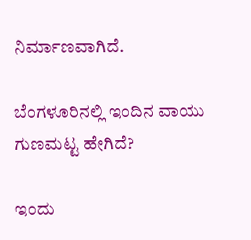ನಿರ್ಮಾಣವಾಗಿದೆ.

ಬೆಂಗಳೂರಿನಲ್ಲಿ ಇಂದಿನ ವಾಯು ಗುಣಮಟ್ಟ ಹೇಗಿದೆ?

ಇಂದು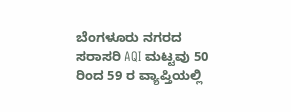ಬೆಂಗಳೂರು ನಗರದ ಸರಾಸರಿ AQI ಮಟ್ಟವು 50 ರಿಂದ 59 ರ ವ್ಯಾಪ್ತಿಯಲ್ಲಿ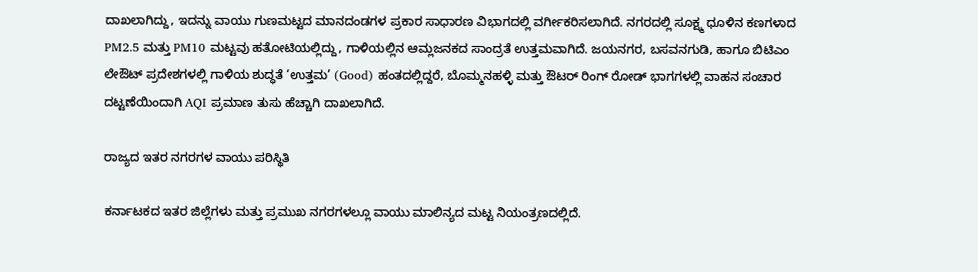ದಾಖಲಾಗಿದ್ದು, ಇದನ್ನು ವಾಯು ಗುಣಮಟ್ಟದ ಮಾನದಂಡಗಳ ಪ್ರಕಾರ ಸಾಧಾರಣ ವಿಭಾಗದಲ್ಲಿ ವರ್ಗೀಕರಿಸಲಾಗಿದೆ. ನಗರದಲ್ಲಿ ಸೂಕ್ಷ್ಮ ಧೂಳಿನ ಕಣಗಳಾದ PM2.5 ಮತ್ತು PM10 ಮಟ್ಟವು ಹತೋಟಿಯಲ್ಲಿದ್ದು, ಗಾಳಿಯಲ್ಲಿನ ಆಮ್ಲಜನಕದ ಸಾಂದ್ರತೆ ಉತ್ತಮವಾಗಿದೆ. ಜಯನಗರ, ಬಸವನಗುಡಿ, ಹಾಗೂ ಬಿಟಿಎಂ ಲೇಔಟ್ ಪ್ರದೇಶಗಳಲ್ಲಿ ಗಾಳಿಯ ಶುದ್ಧತೆ ‘ಉತ್ತಮ’ (Good) ಹಂತದಲ್ಲಿದ್ದರೆ, ಬೊಮ್ಮನಹಳ್ಳಿ ಮತ್ತು ಔಟರ್ ರಿಂಗ್ ರೋಡ್ ಭಾಗಗಳಲ್ಲಿ ವಾಹನ ಸಂಚಾರ ದಟ್ಟಣೆಯಿಂದಾಗಿ AQI ಪ್ರಮಾಣ ತುಸು ಹೆಚ್ಚಾಗಿ ದಾಖಲಾಗಿದೆ.

ರಾಜ್ಯದ ಇತರ ನಗರಗಳ ವಾಯು ಪರಿಸ್ಥಿತಿ

ಕರ್ನಾಟಕದ ಇತರ ಜಿಲ್ಲೆಗಳು ಮತ್ತು ಪ್ರಮುಖ ನಗರಗಳಲ್ಲೂ ವಾಯು ಮಾಲಿನ್ಯದ ಮಟ್ಟ ನಿಯಂತ್ರಣದಲ್ಲಿದೆ.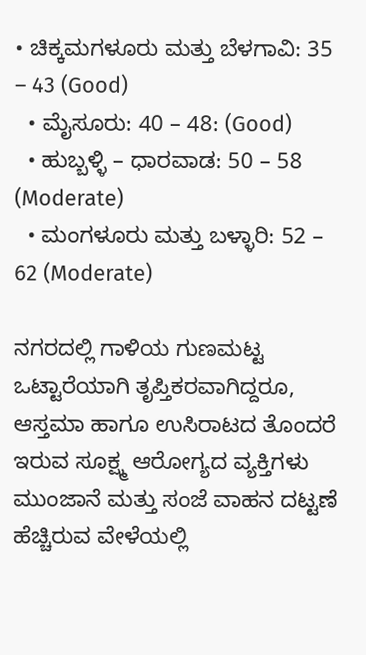• ಚಿಕ್ಕಮಗಳೂರು ಮತ್ತು ಬೆಳಗಾವಿ: 35 – 43 (Good)
  • ಮೈಸೂರು: 40 – 48: (Good)
  • ಹುಬ್ಬಳ್ಳಿ – ಧಾರವಾಡ: 50 – 58 (Moderate)
  • ಮಂಗಳೂರು ಮತ್ತು ಬಳ್ಳಾರಿ: 52 – 62 (Moderate)

ನಗರದಲ್ಲಿ ಗಾಳಿಯ ಗುಣಮಟ್ಟ ಒಟ್ಟಾರೆಯಾಗಿ ತೃಪ್ತಿಕರವಾಗಿದ್ದರೂ, ಆಸ್ತಮಾ ಹಾಗೂ ಉಸಿರಾಟದ ತೊಂದರೆ ಇರುವ ಸೂಕ್ಷ್ಮ ಆರೋಗ್ಯದ ವ್ಯಕ್ತಿಗಳು ಮುಂಜಾನೆ ಮತ್ತು ಸಂಜೆ ವಾಹನ ದಟ್ಟಣೆ ಹೆಚ್ಚಿರುವ ವೇಳೆಯಲ್ಲಿ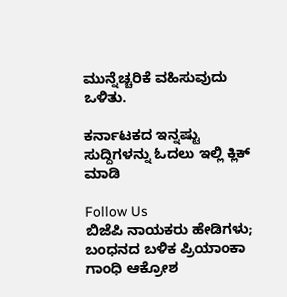ಮುನ್ನೆಚ್ಚರಿಕೆ ವಹಿಸುವುದು ಒಳಿತು.

ಕರ್ನಾಟಕದ ಇನ್ನಷ್ಟು ಸುದ್ದಿಗಳನ್ನು ಓದಲು ಇಲ್ಲಿ ಕ್ಲಿಕ್ ಮಾಡಿ

Follow Us
ಬಿಜೆಪಿ ನಾಯಕರು ಹೇಡಿಗಳು; ಬಂಧನದ ಬಳಿಕ ಪ್ರಿಯಾಂಕಾ ಗಾಂಧಿ ಆಕ್ರೋಶ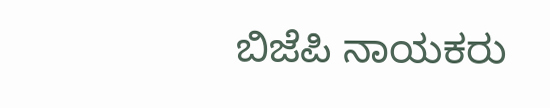ಬಿಜೆಪಿ ನಾಯಕರು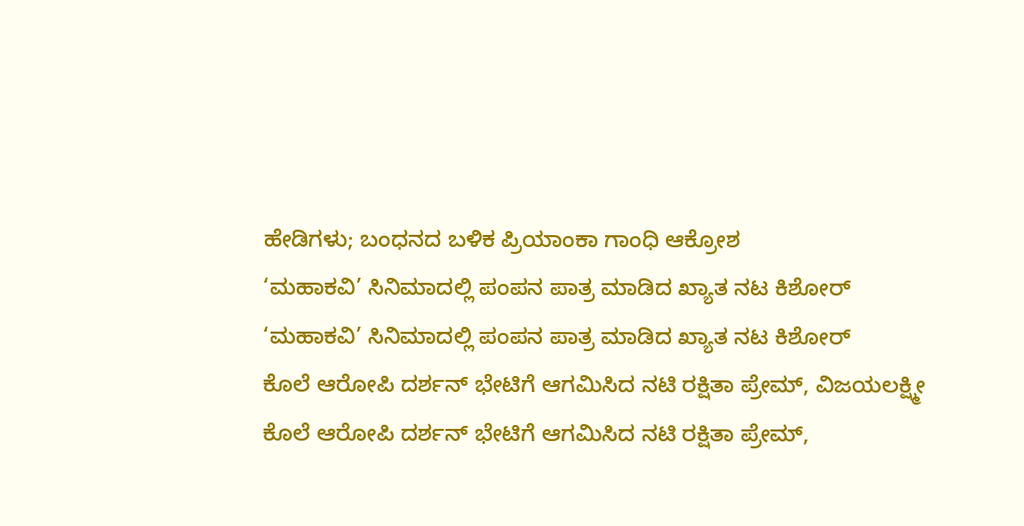ಹೇಡಿಗಳು; ಬಂಧನದ ಬಳಿಕ ಪ್ರಿಯಾಂಕಾ ಗಾಂಧಿ ಆಕ್ರೋಶ
‘ಮಹಾಕವಿ’ ಸಿನಿಮಾದಲ್ಲಿ ಪಂಪನ ಪಾತ್ರ ಮಾಡಿದ ಖ್ಯಾತ ನಟ ಕಿಶೋರ್
‘ಮಹಾಕವಿ’ ಸಿನಿಮಾದಲ್ಲಿ ಪಂಪನ ಪಾತ್ರ ಮಾಡಿದ ಖ್ಯಾತ ನಟ ಕಿಶೋರ್
ಕೊಲೆ ಆರೋಪಿ ದರ್ಶನ್ ಭೇಟಿಗೆ ಆಗಮಿಸಿದ ನಟಿ ರಕ್ಷಿತಾ ಪ್ರೇಮ್, ವಿಜಯಲಕ್ಷ್ಮೀ
ಕೊಲೆ ಆರೋಪಿ ದರ್ಶನ್ ಭೇಟಿಗೆ ಆಗಮಿಸಿದ ನಟಿ ರಕ್ಷಿತಾ ಪ್ರೇಮ್,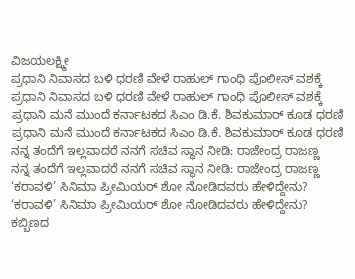ವಿಜಯಲಕ್ಷ್ಮೀ
ಪ್ರಧಾನಿ ನಿವಾಸದ ಬಳಿ ಧರಣಿ ವೇಳೆ ರಾಹುಲ್ ಗಾಂಧಿ ಪೊಲೀಸ್ ವಶಕ್ಕೆ
ಪ್ರಧಾನಿ ನಿವಾಸದ ಬಳಿ ಧರಣಿ ವೇಳೆ ರಾಹುಲ್ ಗಾಂಧಿ ಪೊಲೀಸ್ ವಶಕ್ಕೆ
ಪ್ರಧಾನಿ ಮನೆ ಮುಂದೆ ಕರ್ನಾಟಕದ ಸಿಎಂ ಡಿ.ಕೆ. ಶಿವಕುಮಾರ್ ಕೂಡ ಧರಣಿ
ಪ್ರಧಾನಿ ಮನೆ ಮುಂದೆ ಕರ್ನಾಟಕದ ಸಿಎಂ ಡಿ.ಕೆ. ಶಿವಕುಮಾರ್ ಕೂಡ ಧರಣಿ
ನನ್ನ ತಂದೆಗೆ ಇಲ್ಲವಾದರೆ ನನಗೆ ಸಚಿವ ಸ್ಥಾನ ನೀಡಿ: ರಾಜೇಂದ್ರ ರಾಜಣ್ಣ
ನನ್ನ ತಂದೆಗೆ ಇಲ್ಲವಾದರೆ ನನಗೆ ಸಚಿವ ಸ್ಥಾನ ನೀಡಿ: ರಾಜೇಂದ್ರ ರಾಜಣ್ಣ
‘ಕರಾವಳಿ’ ಸಿನಿಮಾ ಪ್ರೀಮಿಯರ್ ಶೋ ನೋಡಿದವರು ಹೇಳಿದ್ದೇನು?
‘ಕರಾವಳಿ’ ಸಿನಿಮಾ ಪ್ರೀಮಿಯರ್ ಶೋ ನೋಡಿದವರು ಹೇಳಿದ್ದೇನು?
ಕಬ್ಬಿಣದ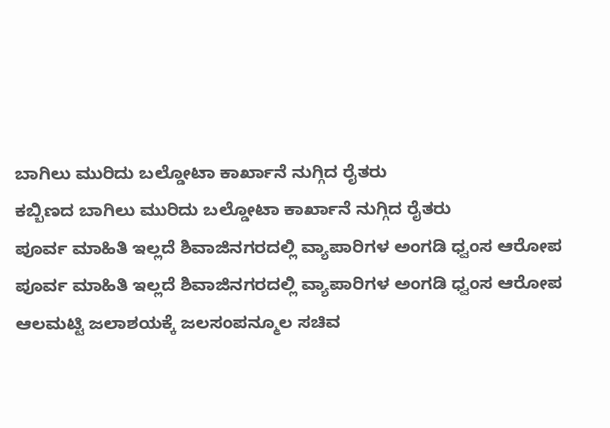ಬಾಗಿಲು ಮುರಿದು ಬಲ್ಡೋಟಾ ಕಾರ್ಖಾನೆ ನುಗ್ಗಿದ ರೈತರು
ಕಬ್ಬಿಣದ ಬಾಗಿಲು ಮುರಿದು ಬಲ್ಡೋಟಾ ಕಾರ್ಖಾನೆ ನುಗ್ಗಿದ ರೈತರು
ಪೂರ್ವ ಮಾಹಿತಿ ಇಲ್ಲದೆ ಶಿವಾಜಿನಗರದಲ್ಲಿ ವ್ಯಾಪಾರಿಗಳ ಅಂಗಡಿ ಧ್ವಂಸ ಆರೋಪ
ಪೂರ್ವ ಮಾಹಿತಿ ಇಲ್ಲದೆ ಶಿವಾಜಿನಗರದಲ್ಲಿ ವ್ಯಾಪಾರಿಗಳ ಅಂಗಡಿ ಧ್ವಂಸ ಆರೋಪ
ಆಲಮಟ್ಟಿ ಜಲಾಶಯಕ್ಕೆ ಜಲಸಂಪನ್ಮೂಲ ಸಚಿವ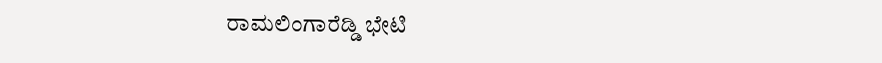ರಾಮಲಿಂಗಾರೆಡ್ಡಿ ಭೇಟಿ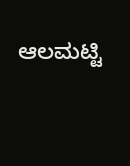ಆಲಮಟ್ಟಿ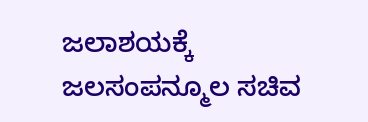ಜಲಾಶಯಕ್ಕೆ ಜಲಸಂಪನ್ಮೂಲ ಸಚಿವ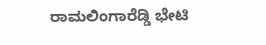ರಾಮಲಿಂಗಾರೆಡ್ಡಿ ಭೇಟಿ